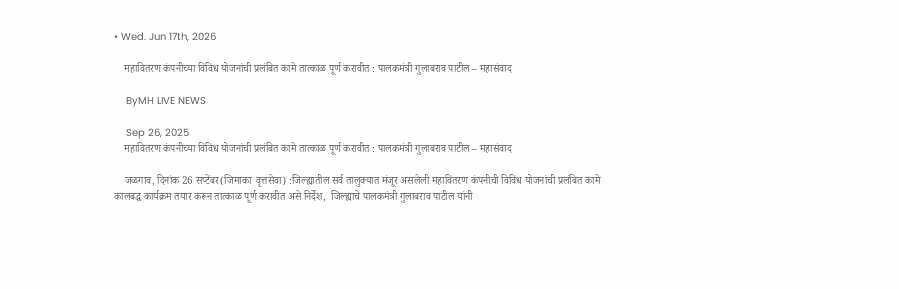• Wed. Jun 17th, 2026

    महावितरण कंपनीच्या विविध योजनांची प्रलंबित कामे तात्काळ पूर्ण करावीत : पालकमंत्री गुलाबराव पाटील – महासंवाद

    ByMH LIVE NEWS

    Sep 26, 2025
    महावितरण कंपनीच्या विविध योजनांची प्रलंबित कामे तात्काळ पूर्ण करावीत : पालकमंत्री गुलाबराव पाटील – महासंवाद

    जळगाव, दिनांक 26 सप्टेंबर(जिमाका  वृत्तसेवा) :जिल्ह्यातील सर्व तालुक्यात मंजूर असलेली महावितरण कंपनीची विविध योजनांची प्रलंबित कामे कालबद्ध कार्यक्रम तयार करून तात्काळ पूर्ण करावीत असे निर्देश,  जिल्ह्याचे पालकमंत्री गुलाबराव पाटील यांनी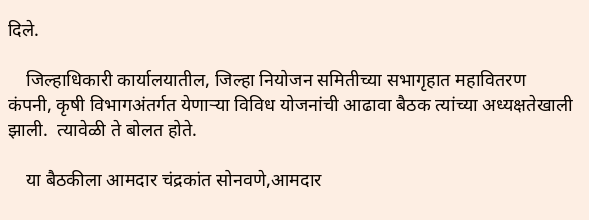दिले.

    जिल्हाधिकारी कार्यालयातील, जिल्हा नियोजन समितीच्या सभागृहात महावितरण कंपनी, कृषी विभागअंतर्गत येणाऱ्या विविध योजनांची आढावा बैठक त्यांच्या अध्यक्षतेखाली झाली.  त्यावेळी ते बोलत होते.

    या बैठकीला आमदार चंद्रकांत सोनवणे,आमदार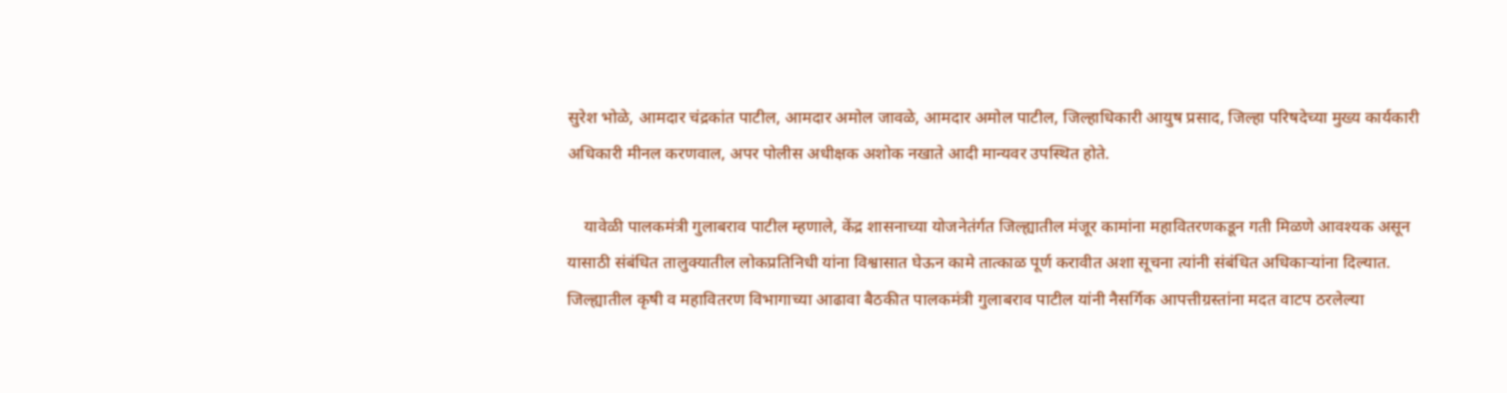सुरेश भोळे, आमदार चंद्रकांत पाटील, आमदार अमोल जावळे, आमदार अमोल पाटील, जिल्हाधिकारी आयुष प्रसाद, जिल्हा परिषदेच्या मुख्य कार्यकारी अधिकारी मीनल करणवाल, अपर पोलीस अधीक्षक अशोक नखाते आदी मान्यवर उपस्थित होते.

    यावेळी पालकमंत्री गुलाबराव पाटील म्हणाले, केंद्र शासनाच्या योजनेतंर्गत जिल्ह्यातील मंजूर कामांना महावितरणकडून गती मिळणे आवश्यक असून यासाठी संबंधित तालुक्यातील लोकप्रतिनिधी यांना विश्वासात घेऊन कामे तात्काळ पूर्ण करावीत अशा सूचना त्यांनी संबंधित अधिकाऱ्यांना दिल्यात. जिल्ह्यातील कृषी व महावितरण विभागाच्या आढावा बैठकीत पालकमंत्री गुलाबराव पाटील यांनी नैसर्गिक आपत्तीग्रस्तांना मदत वाटप ठरलेल्या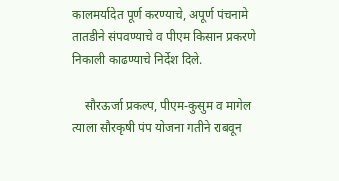कालमर्यादेत पूर्ण करण्याचे, अपूर्ण पंचनामे तातडीने संपवण्याचे व पीएम किसान प्रकरणे निकाली काढण्याचे निर्देश दिले.

    सौरऊर्जा प्रकल्प, पीएम-कुसुम व मागेल त्याला सौरकृषी पंप योजना गतीने राबवून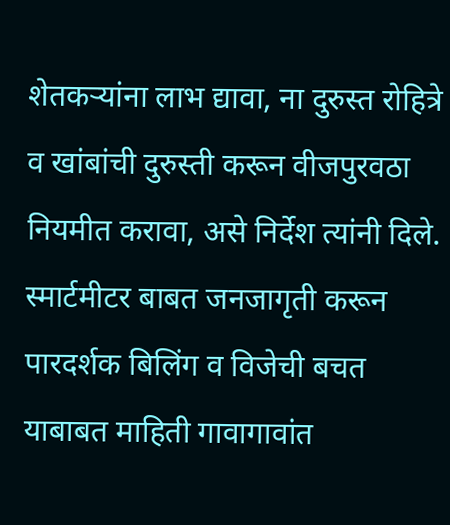शेतकऱ्यांना लाभ द्यावा, ना दुरुस्त रोहित्रे व खांबांची दुरुस्ती करून वीजपुरवठा नियमीत करावा, असे निर्देश त्यांनी दिले. स्मार्टमीटर बाबत जनजागृती करून पारदर्शक बिलिंग व विजेची बचत याबाबत माहिती गावागावांत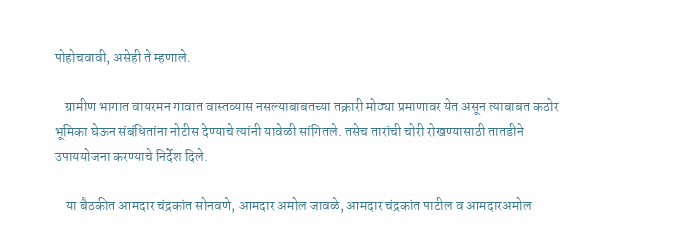पोहोचवावी, असेही ते म्हणाले.

    ग्रामीण भागात वायरमन गावात वास्तव्यास नसल्याबाबतच्या तक्रारी मोठ्या प्रमाणावर येत असून त्याबाबत कठोर भूमिका घेऊन संबंधितांना नोटीस देण्याचे त्यांनी यावेळी सांगितले. तसेच तारांची चोरी रोखण्यासाठी तातडीने उपाययोजना करण्याचे निर्देश दिले.

    या बैठकीत आमदार चंद्रकांत सोनवणे, आमदार अमोल जावळे, आमदार चंद्रकांत पाटील व आमदारअमोल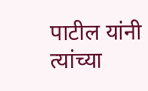पाटील यांनी त्यांच्या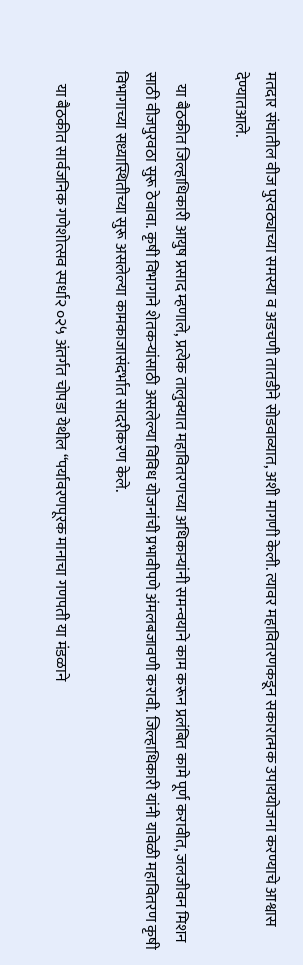मतदार संघातील वीज पुरवठ्याच्या समस्या व अडचणी तातडीने सोडवाव्यात, अशी मागणी केली. त्यावर महावितरणकडून सकारात्मक उपाययोजना करण्याचे आश्वास देण्यातआले.

    या बैठकीत जिल्हाधिकारी आयुष प्रसाद म्हणाले, प्रत्येक तालुक्यात महावितरणच्या अधिकाऱ्यांनी समन्वयाने काम करून प्रलंबित कामे पूर्ण करावीत, जलजीवन मिशन साठी वीजपुरवठा सुरू ठेवावा. कृषी विभागाने शेतकऱ्यांसाठी असलेल्या विविध योजनांची प्रभावीपणे अंमलबजावणी करावी. जिल्हाधिकारी यांनी यावेळी महावितरण कृषी विभागाच्या सध्यास्थितीच्या सुरू असलेल्या कामकाजासंदर्भात सादरीकरण केले.

    या बैठकीत सार्वजनिक गणेशोत्सव स्पर्धा२ ०२५ अंतर्गत चोपडा येथील “पर्यावरणपूरक मानाचा गणपती या मंडळाने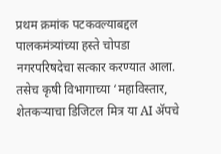प्रथम क्रमांक पटकवल्याबद्दल पालकमंत्र्यांच्या हस्ते चोपडा नगरपरिषदेचा सत्कार करण्यात आला. तसेच कृषी विभागाच्या ‘महाविस्तार, शेतकऱ्याचा डिजिटल मित्र या AI ॲपचे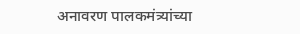अनावरण पालकमंत्र्यांच्या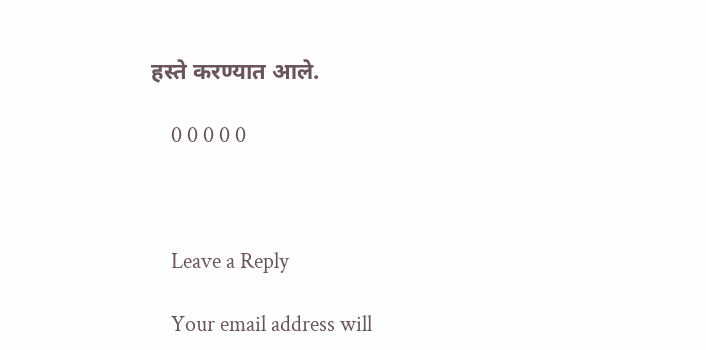हस्ते करण्यात आले.

    0 0 0 0 0



    Leave a Reply

    Your email address will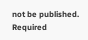not be published. Required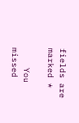fields are marked *

    You missed